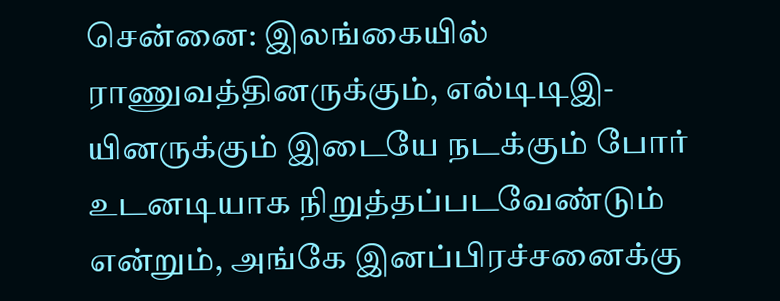சென்னை: இலங்கையில் ராணுவத்தினருக்கும், எல்டிடிஇ-யினருக்கும் இடையே நடக்கும் போர் உடனடியாக நிறுத்தப்படவேண்டும் என்றும், அங்கே இனப்பிரச்சனைக்கு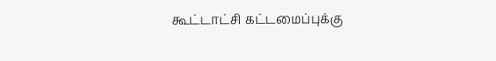கூட்டாட்சி கட்டமைப்புக்கு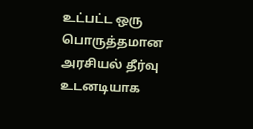உட்பட்ட ஒரு பொருத்தமான அரசியல் தீர்வு உடனடியாக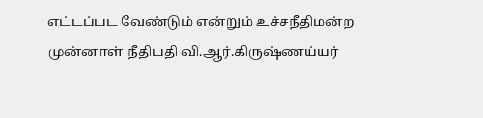எட்டப்பட வேண்டும் என்றும் உச்சநீதிமன்ற முன்னாள் நீதிபதி வி.ஆர்.கிருஷ்ணய்யர்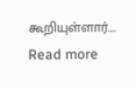கூறியுள்ளார்....
Read more